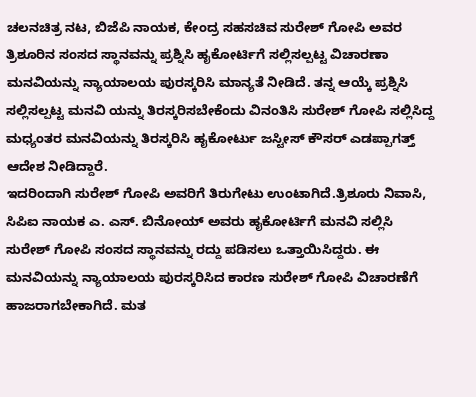ಚಲನಚಿತ್ರ ನಟ, ಬಿಜೆಪಿ ನಾಯಕ, ಕೇಂದ್ರ ಸಹಸಚಿವ ಸುರೇಶ್ ಗೋಪಿ ಅವರ ತ್ರಿಶೂರಿನ ಸಂಸದ ಸ್ಥಾನವನ್ನು ಪ್ರಶ್ನಿಸಿ ಹೖಕೋರ್ಟಿಗೆ ಸಲ್ಲಿಸಲ್ಪಟ್ಟ ವಿಚಾರಣಾ ಮನವಿಯನ್ನು ನ್ಯಾಯಾಲಯ ಪುರಸ್ಕರಿಸಿ ಮಾನ್ಯತೆ ನೀಡಿದೆ. ತನ್ನ ಆಯ್ಕೆ ಪ್ರಶ್ನಿಸಿ ಸಲ್ಲಿಸಲ್ಪಟ್ಟ ಮನವಿ ಯನ್ನು ತಿರಸ್ಕರಿಸಬೇಕೆಂದು ವಿನಂತಿಸಿ ಸುರೇಶ್ ಗೋಪಿ ಸಲ್ಲಿಸಿದ್ದ ಮಧ್ಯಂತರ ಮನವಿಯನ್ನು ತಿರಸ್ಕರಿಸಿ ಹೖಕೋರ್ಟು ಜಸ್ಟೀಸ್ ಕೌಸರ್ ಎಡಪ್ಪಾಗತ್ತ್ ಆದೇಶ ನೀಡಿದ್ದಾರೆ.
ಇದರಿಂದಾಗಿ ಸುರೇಶ್ ಗೋಪಿ ಅವರಿಗೆ ತಿರುಗೇಟು ಉಂಟಾಗಿದೆ.ತ್ರಿಶೂರು ನಿವಾಸಿ, ಸಿಪಿಐ ನಾಯಕ ಎ. ಎಸ್. ಬಿನೋಯ್ ಅವರು ಹೖಕೋರ್ಟಿಗೆ ಮನವಿ ಸಲ್ಲಿಸಿ ಸುರೇಶ್ ಗೋಪಿ ಸಂಸದ ಸ್ಥಾನವನ್ನು ರದ್ದು ಪಡಿಸಲು ಒತ್ತಾಯಿಸಿದ್ದರು. ಈ ಮನವಿಯನ್ನು ನ್ಯಾಯಾಲಯ ಪುರಸ್ಕರಿಸಿದ ಕಾರಣ ಸುರೇಶ್ ಗೋಪಿ ವಿಚಾರಣೆಗೆ ಹಾಜರಾಗಬೇಕಾಗಿದೆ. ಮತ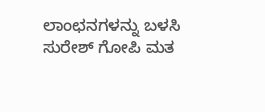ಲಾಂಛನಗಳನ್ನು ಬಳಸಿ ಸುರೇಶ್ ಗೋಪಿ ಮತ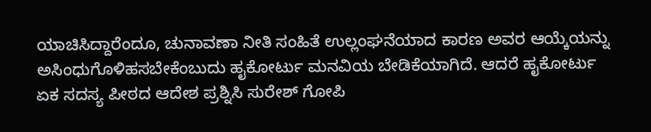ಯಾಚಿಸಿದ್ದಾರೆಂದೂ, ಚುನಾವಣಾ ನೀತಿ ಸಂಹಿತೆ ಉಲ್ಲಂಘನೆಯಾದ ಕಾರಣ ಅವರ ಆಯ್ಕೆಯನ್ನು ಅಸಿಂಧುಗೊಳಿಹಸಬೇಕೆಂಬುದು ಹೖಕೋರ್ಟು ಮನವಿಯ ಬೇಡಿಕೆಯಾಗಿದೆ. ಆದರೆ ಹೖಕೋರ್ಟು ಏಕ ಸದಸ್ಯ ಪೀಠದ ಆದೇಶ ಪ್ರಶ್ನಿಸಿ ಸುರೇಶ್ ಗೋಪಿ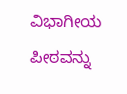ವಿಭಾಗೀಯ ಪೀಠವನ್ನು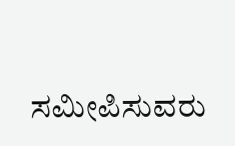ಸಮೀಪಿಸುವರು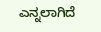ಎನ್ನಲಾಗಿದೆ